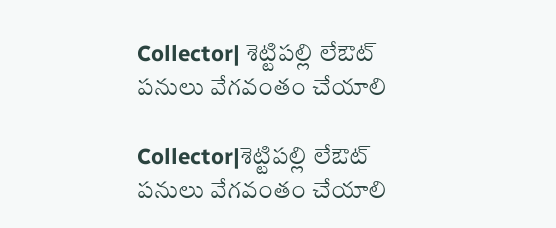Collector| శెట్టిపల్లి లేఔట్ పనులు వేగవంతం చేయాలి

Collector|శెట్టిపల్లి లేఔట్ పనులు వేగవంతం చేయాలి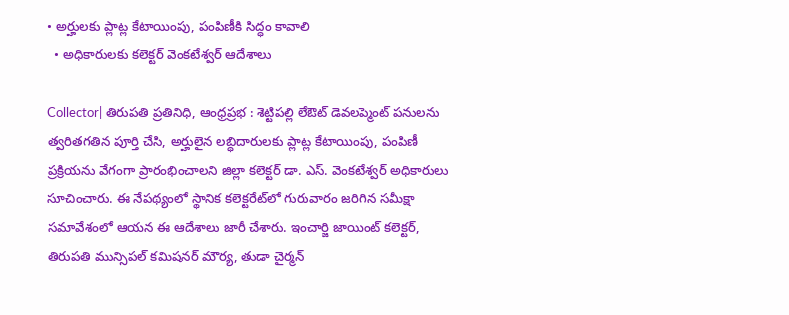• అర్హులకు ప్లాట్ల కేటాయింపు, పంపిణీకి సిద్ధం కావాలి
  • అధికారులకు కలెక్టర్ వెంకటేశ్వర్ ఆదేశాలు

Collector| తిరుపతి ప్రతినిధి, ఆంధ్రప్రభ : శెట్టిపల్లి లేఔట్ డెవలప్మెంట్ పనులను త్వరితగతిన పూర్తి చేసి, అర్హులైన లబ్ధిదారులకు ప్లాట్ల కేటాయింపు, పంపిణీ ప్రక్రియను వేగంగా ప్రారంభించాలని జిల్లా కలెక్టర్‌ డా. ఎస్‌. వెంకటేశ్వర్ అధికారులు సూచించారు. ఈ నేపథ్యంలో స్థానిక కలెక్టరేట్‌లో గురువారం జరిగిన సమీక్షా సమావేశంలో ఆయన ఈ ఆదేశాలు జారీ చేశారు. ఇంచార్జి జాయింట్ కలెక్టర్, తిరుపతి మున్సిపల్ కమిషనర్ మౌర్య, తుడా చైర్మన్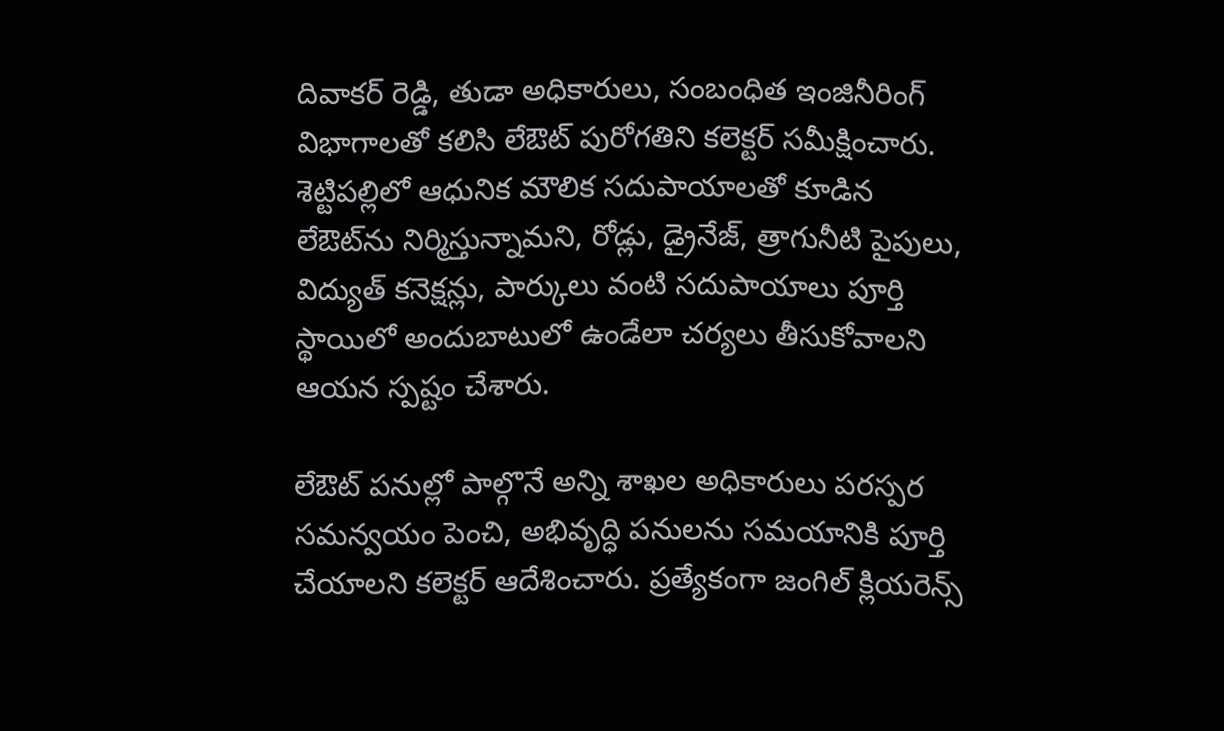దివాకర్ రెడ్డి, తుడా అధికారులు, సంబంధిత ఇంజినీరింగ్ విభాగాలతో కలిసి లేఔట్ పురోగతిని కలెక్టర్ సమీక్షించారు. శెట్టిపల్లిలో ఆధునిక మౌలిక సదుపాయాలతో కూడిన లేఔట్‌ను నిర్మిస్తున్నామని, రోడ్లు, డ్రైనేజ్, త్రాగునీటి పైపులు, విద్యుత్ కనెక్షన్లు, పార్కులు వంటి సదుపాయాలు పూర్తి స్థాయిలో అందుబాటులో ఉండేలా చర్యలు తీసుకోవాలని ఆయన స్పష్టం చేశారు.

లేఔట్ పనుల్లో పాల్గొనే అన్ని శాఖల అధికారులు పరస్పర సమన్వయం పెంచి, అభివృద్ధి పనులను సమయానికి పూర్తి చేయాలని కలెక్టర్ ఆదేశించారు. ప్రత్యేకంగా జంగిల్ క్లియరెన్స్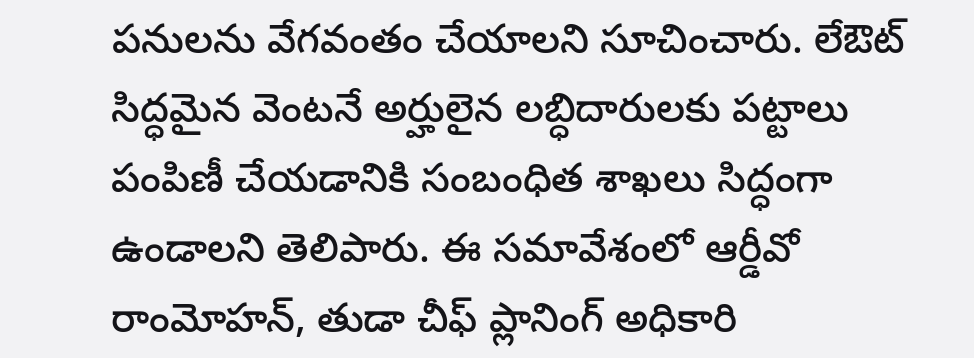పనులను వేగవంతం చేయాలని సూచించారు. లేఔట్ సిద్ధమైన వెంటనే అర్హులైన లబ్ధిదారులకు పట్టాలు పంపిణీ చేయడానికి సంబంధిత శాఖలు సిద్ధంగా ఉండాలని తెలిపారు. ఈ సమావేశంలో ఆర్డీవో రాంమోహన్, తుడా చీఫ్ ప్లానింగ్ అధికారి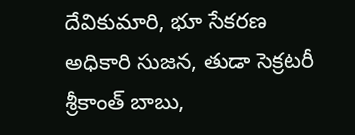దేవికుమారి, భూ సేకరణ అధికారి సుజన, తుడా సెక్రటరీ శ్రీకాంత్ బాబు,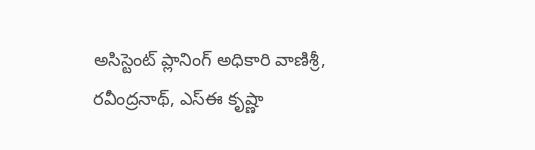అసిస్టెంట్ ప్లానింగ్ అధికారి వాణిశ్రీ, రవీంద్రనాథ్, ఎస్‌ఈ కృష్ణా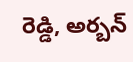రెడ్డి, అర్బన్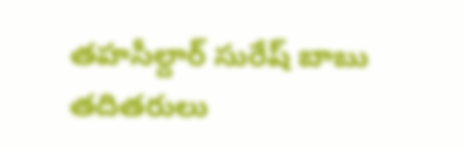తహసీల్దార్ సురేష్ బాబు తదితరులు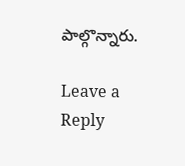పాల్గొన్నారు.

Leave a Reply